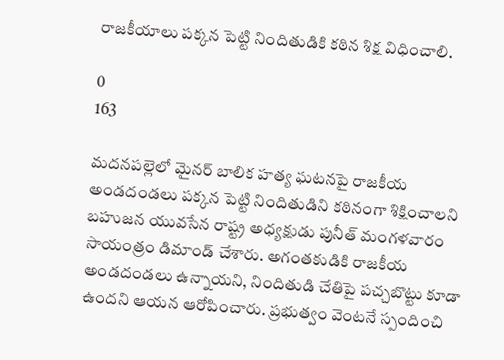రాజకీయాలు పక్కన పెట్టి నిందితుడికి కఠిన శిక్ష విధించాలి.

0
163

మదనపల్లెలో మైనర్ బాలిక హత్య ఘటనపై రాజకీయ అండదండలు పక్కన పెట్టి నిందితుడిని కఠినంగా శిక్షించాలని బహుజన యువసేన రాష్ట్ర అధ్యక్షుడు పునీత్ మంగళవారం సాయంత్రం డిమాండ్ చేశారు. అగంతకుడికి రాజకీయ అండదండలు ఉన్నాయని, నిందితుడి చేతిపై పచ్చబొట్టు కూడా ఉందని ఆయన ఆరోపించారు. ప్రభుత్వం వెంటనే స్పందించి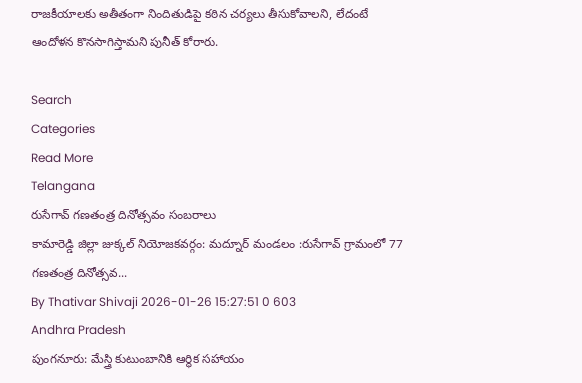రాజకీయాలకు అతీతంగా నిందితుడిపై కఠిన చర్యలు తీసుకోవాలని, లేదంటే ఆందోళన కొనసాగిస్తామని పునీత్ కోరారు.

Search
Categories
Read More
Telangana
రుసేగావ్ గణతంత్ర దినోత్సవం సంబరాలు
కామారెడ్డి జిల్లా జుక్కల్ నియోజకవర్గం: మద్నూర్ మండలం :రుసేగావ్ గ్రామంలో 77 గణతంత్ర దినోత్సవ...
By Thativar Shivaji 2026-01-26 15:27:51 0 603
Andhra Pradesh
పుంగనూరు: మేస్త్రి కుటుంబానికి ఆర్థిక సహాయం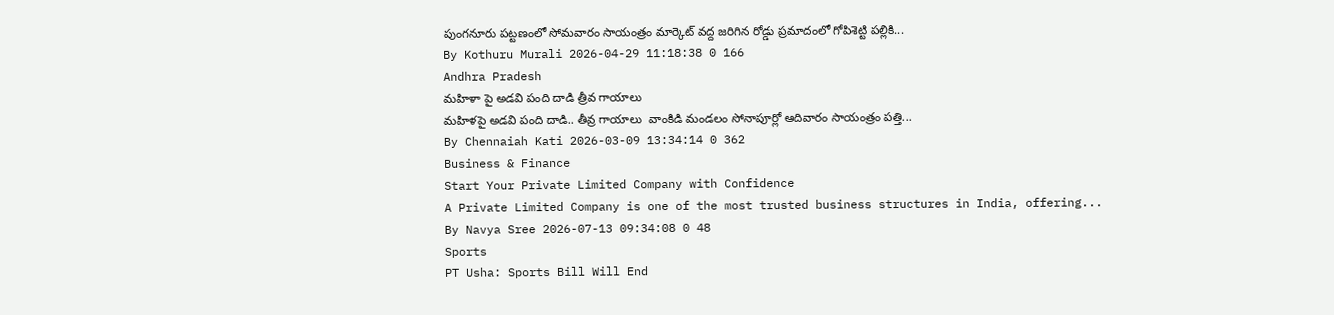పుంగనూరు పట్టణంలో సోమవారం సాయంత్రం మార్కెట్ వద్ద జరిగిన రోడ్డు ప్రమాదంలో గోపిశెట్టి పల్లికి...
By Kothuru Murali 2026-04-29 11:18:38 0 166
Andhra Pradesh
మహిళా పై అడవి పంది దాడి త్రీవ గాయాలు
మహిళపై అడవి పంది దాడి.. తీవ్ర గాయాలు  వాంకిడి మండలం సోనాపూర్లో ఆదివారం సాయంత్రం పత్తి...
By Chennaiah Kati 2026-03-09 13:34:14 0 362
Business & Finance
Start Your Private Limited Company with Confidence
A Private Limited Company is one of the most trusted business structures in India, offering...
By Navya Sree 2026-07-13 09:34:08 0 48
Sports
PT Usha: Sports Bill Will End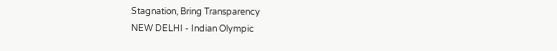Stagnation, Bring Transparency
NEW DELHI - Indian Olympic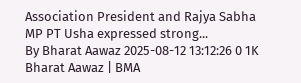Association President and Rajya Sabha MP PT Usha expressed strong...
By Bharat Aawaz 2025-08-12 13:12:26 0 1K
Bharat Aawaz | BMA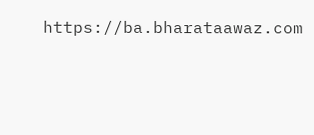https://ba.bharataawaz.com